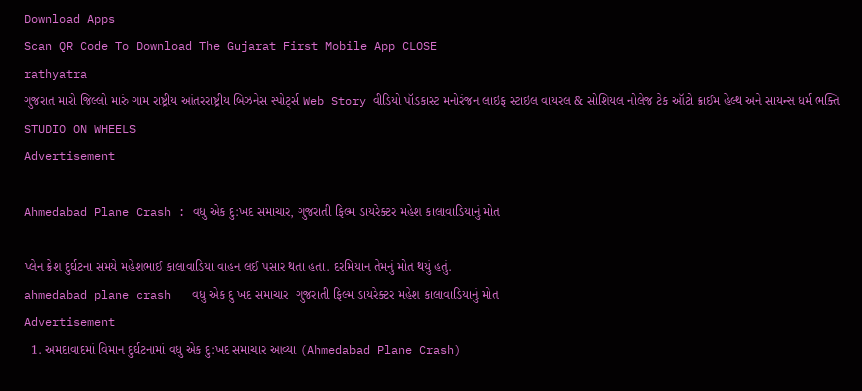Download Apps
Scan QR Code To Download The Gujarat First Mobile App CLOSE
rathyatra
ગુજરાત મારો જિલ્લો મારું ગામ રાષ્ટ્રીય આંતરરાષ્ટ્રીય બિઝનેસ સ્પોર્ટ્સ Web Story વીડિયો પૉડકાસ્ટ મનોરંજન લાઇફ સ્ટાઇલ વાયરલ & સોશિયલ નોલેજ ટેક ઑટો ક્રાઈમ હેલ્થ અને સાયન્સ ધર્મ ભક્તિ STUDIO ON WHEELS
Advertisement

Ahmedabad Plane Crash : વધુ એક દુ:ખદ સમાચાર, ગુજરાતી ફિલ્મ ડાયરેક્ટર મહેશ કાલાવાડિયાનું મોત

પ્લેન ક્રેશ દુર્ઘટના સમયે મહેશભાઈ કાલાવાડિયા વાહન લઈ પસાર થતા હતા. દરમિયાન તેમનું મોત થયું હતું.
ahmedabad plane crash   વધુ એક દુ ખદ સમાચાર  ગુજરાતી ફિલ્મ ડાયરેક્ટર મહેશ કાલાવાડિયાનું મોત
Advertisement
  1. અમદાવાદમાં વિમાન દુર્ઘટનામાં વધુ એક દુ:ખદ સમાચાર આવ્યા (Ahmedabad Plane Crash)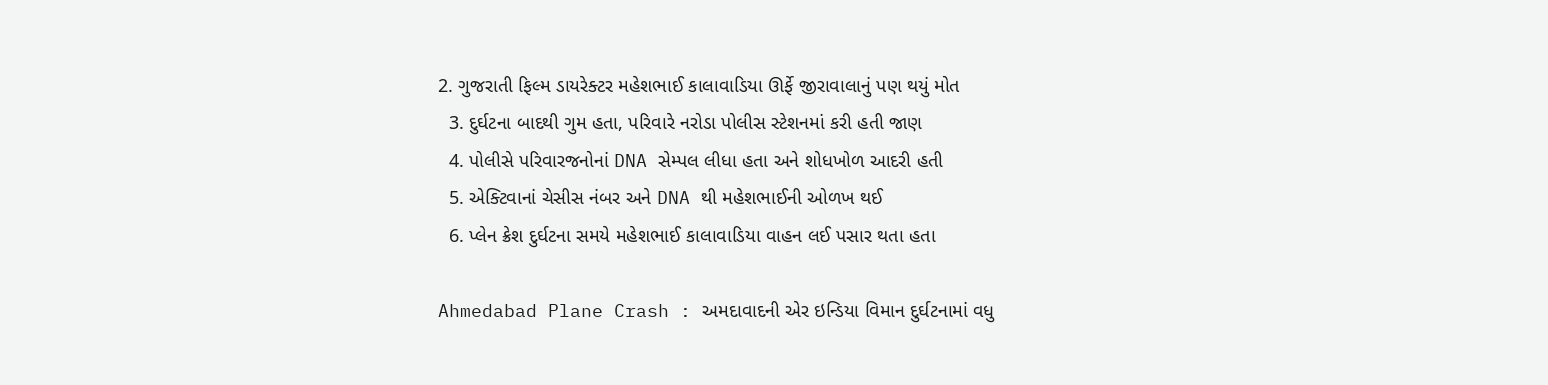2. ગુજરાતી ફિલ્મ ડાયરેક્ટર મહેશભાઈ કાલાવાડિયા ઊર્ફે જીરાવાલાનું પણ થયું મોત
  3. દુર્ઘટના બાદથી ગુમ હતા, પરિવારે નરોડા પોલીસ સ્ટેશનમાં કરી હતી જાણ
  4. પોલીસે પરિવારજનોનાં DNA સેમ્પલ લીધા હતા અને શોધખોળ આદરી હતી
  5. એક્ટિવાનાં ચેસીસ નંબર અને DNA થી મહેશભાઈની ઓળખ થઈ
  6. પ્લેન ક્રેશ દુર્ઘટના સમયે મહેશભાઈ કાલાવાડિયા વાહન લઈ પસાર થતા હતા

Ahmedabad Plane Crash : અમદાવાદની એર ઇન્ડિયા વિમાન દુર્ઘટનામાં વધુ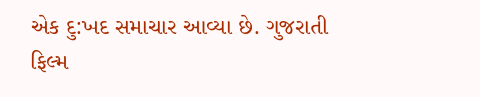એક દુ:ખદ સમાચાર આવ્યા છે. ગુજરાતી ફિલ્મ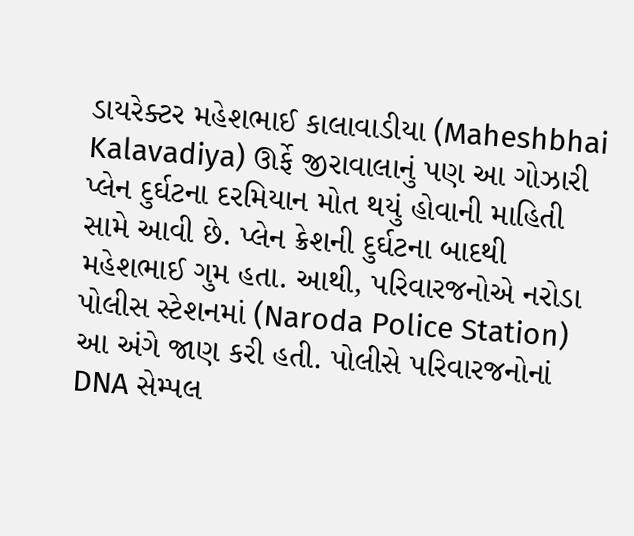ડાયરેક્ટર મહેશભાઈ કાલાવાડીયા (Maheshbhai Kalavadiya) ઊર્ફે જીરાવાલાનું પણ આ ગોઝારી પ્લેન દુર્ઘટના દરમિયાન મોત થયું હોવાની માહિતી સામે આવી છે. પ્લેન ક્રેશની દુર્ઘટના બાદથી મહેશભાઈ ગુમ હતા. આથી, પરિવારજનોએ નરોડા પોલીસ સ્ટેશનમાં (Naroda Police Station) આ અંગે જાણ કરી હતી. પોલીસે પરિવારજનોનાં DNA સેમ્પલ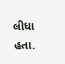લીધા હતા.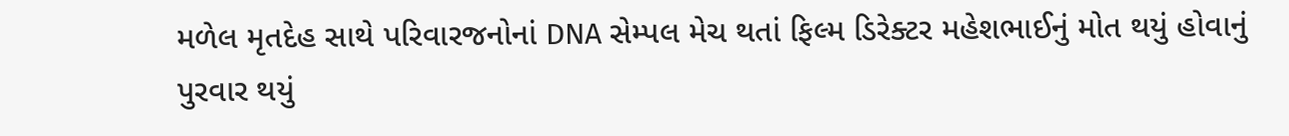મળેલ મૃતદેહ સાથે પરિવારજનોનાં DNA સેમ્પલ મેચ થતાં ફિલ્મ ડિરેક્ટર મહેશભાઈનું મોત થયું હોવાનું પુરવાર થયું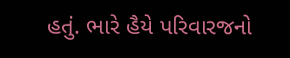હતું. ભારે હૈયે પરિવારજનો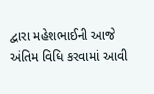દ્વારા મહેશભાઈની આજે અંતિમ વિધિ કરવામાં આવી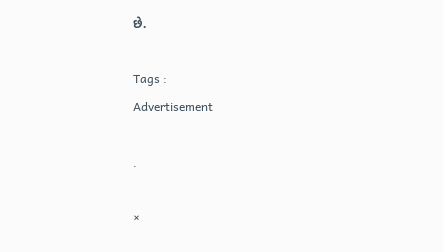છે.

Tags :
Advertisement

.

×